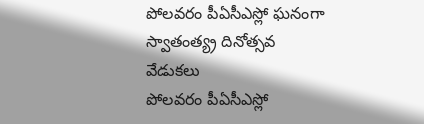పోలవరం పీఏసీఎస్లో ఘనంగా స్వాతంత్య్ర దినోత్సవ వేడుకలు
పోలవరం పీఏసీఎస్లో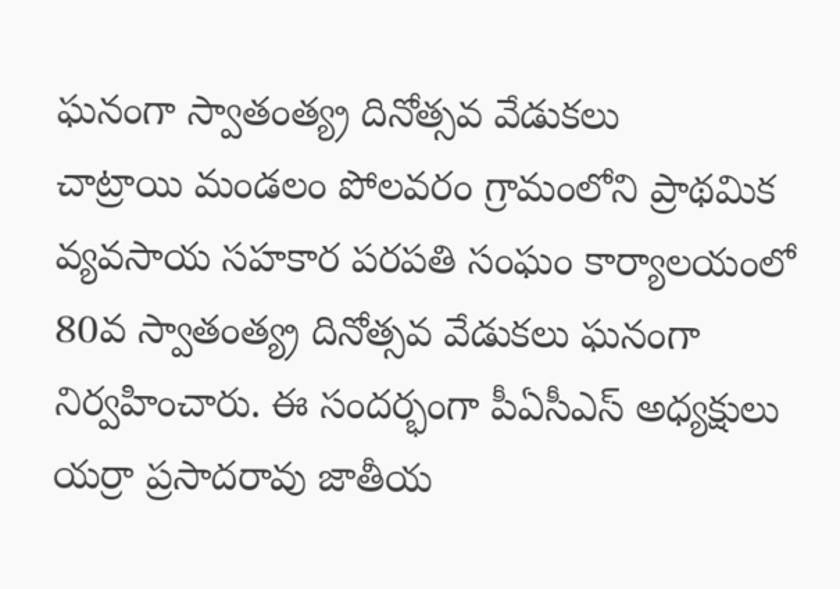ఘనంగా స్వాతంత్య్ర దినోత్సవ వేడుకలు
చాట్రాయి మండలం పోలవరం గ్రామంలోని ప్రాథమిక వ్యవసాయ సహకార పరపతి సంఘం కార్యాలయంలో 80వ స్వాతంత్య్ర దినోత్సవ వేడుకలు ఘనంగా నిర్వహించారు. ఈ సందర్భంగా పీఏసీఎస్ అధ్యక్షులు యర్రా ప్రసాదరావు జాతీయ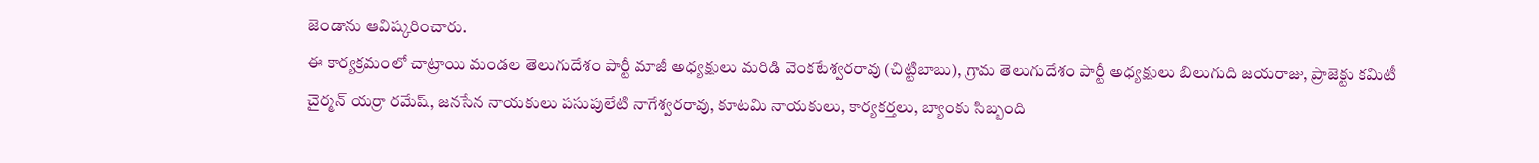జెండాను ఆవిష్కరించారు.
ఈ కార్యక్రమంలో చాట్రాయి మండల తెలుగుదేశం పార్టీ మాజీ అధ్యక్షులు మరిడి వెంకటేశ్వరరావు (చిట్టిబాబు), గ్రామ తెలుగుదేశం పార్టీ అధ్యక్షులు బిలుగుది జయరాజు, ప్రాజెక్టు కమిటీ చైర్మన్ యర్రా రమేష్, జనసేన నాయకులు పసుపులేటి నాగేశ్వరరావు, కూటమి నాయకులు, కార్యకర్తలు, బ్యాంకు సిబ్బంది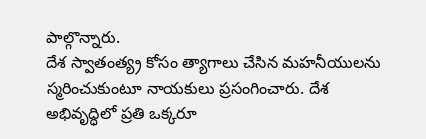పాల్గొన్నారు.
దేశ స్వాతంత్య్ర కోసం త్యాగాలు చేసిన మహనీయులను స్మరించుకుంటూ నాయకులు ప్రసంగించారు. దేశ అభివృద్ధిలో ప్రతి ఒక్కరూ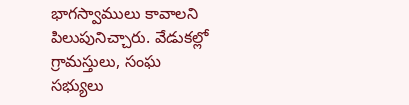భాగస్వాములు కావాలని పిలుపునిచ్చారు. వేడుకల్లో గ్రామస్తులు, సంఘ సభ్యులు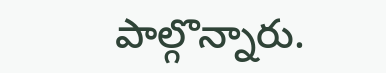పాల్గొన్నారు.